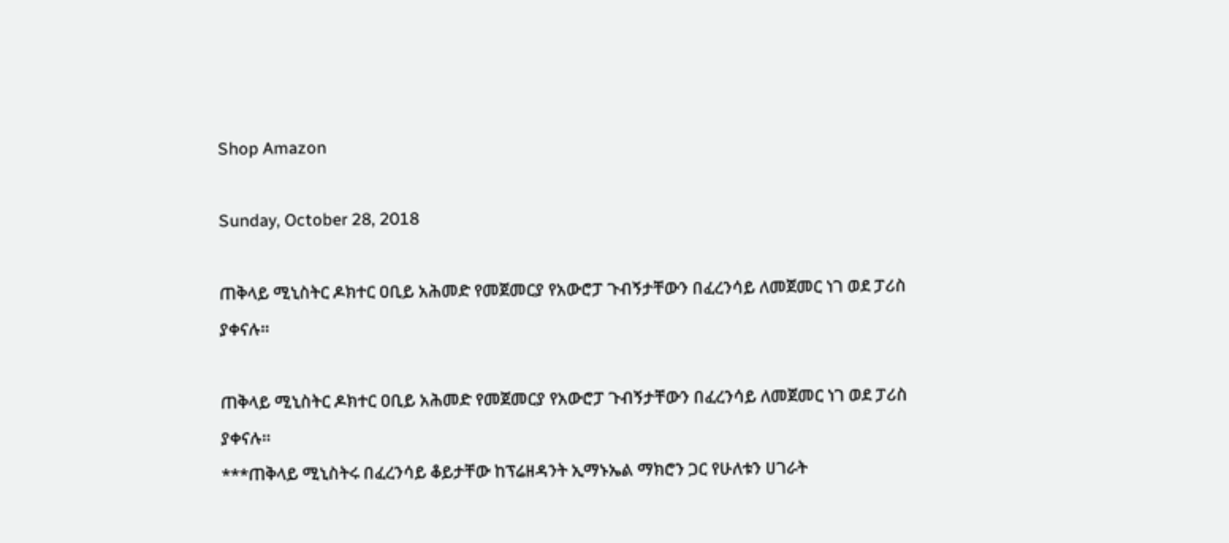Shop Amazon

Sunday, October 28, 2018

ጠቅላይ ሚኒስትር ዶክተር ዐቢይ አሕመድ የመጀመርያ የአውሮፓ ጉብኝታቸውን በፈረንሳይ ለመጀመር ነገ ወደ ፓሪስ ያቀናሉ።

ጠቅላይ ሚኒስትር ዶክተር ዐቢይ አሕመድ የመጀመርያ የአውሮፓ ጉብኝታቸውን በፈረንሳይ ለመጀመር ነገ ወደ ፓሪስ ያቀናሉ።
***ጠቅላይ ሚኒስትሩ በፈረንሳይ ቆይታቸው ከፕሬዘዳንት ኢማኑኤል ማክሮን ጋር የሁለቱን ሀገራት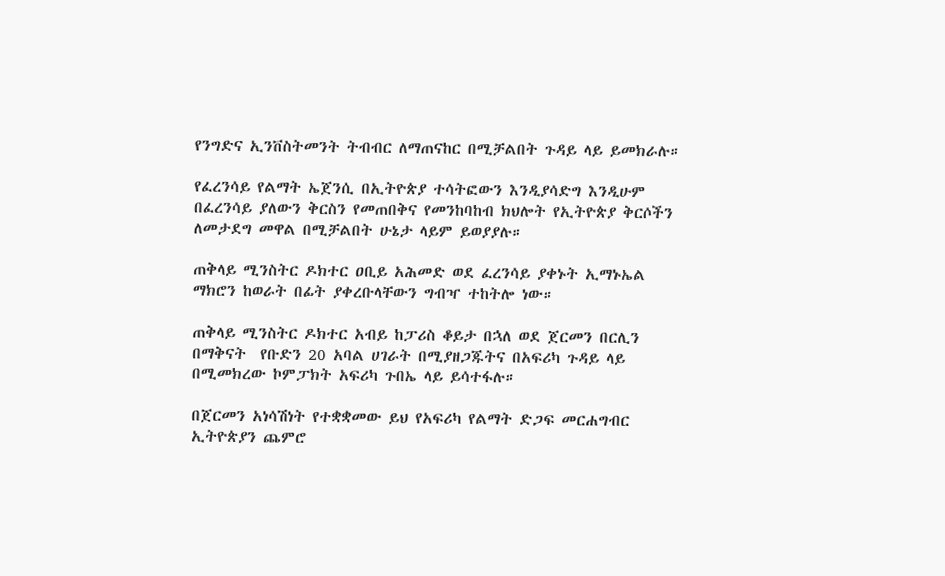የንግድና ኢንቨስትመንት ትብብር ለማጠናከር በሚቻልበት ጉዳይ ላይ ይመክራሉ።

የፈረንሳይ የልማት ኤጀንሲ በኢትዮጵያ ተሳትፎውን እንዲያሳድግ እንዲሁም በፈረንሳይ ያለውን ቅርስን የመጠበቅና የመንከባከብ ክህሎት የኢትዮጵያ ቅርሶችን ለመታደግ መዋል በሚቻልበት ሁኔታ ላይም ይወያያሉ።

ጠቅላይ ሚንስትር ዶክተር ዐቢይ አሕመድ ወደ ፈረንሳይ ያቀኑት ኢማኑኤል ማክሮን ከወራት በፊት ያቀረቡላቸውን ግብዣ ተከትሎ ነው።

ጠቅላይ ሚንስትር ዶክተር አብይ ከፓሪስ ቆይታ በኋለ ወደ ጀርመን በርሊን በማቅናት  የቡድን 20 አባል ሀገራት በሚያዘጋጁትና በአፍሪካ ጉዳይ ላይ በሚመክረው ኮምፓክት አፍሪካ ጉበኤ ላይ ይሳተፋሉ።

በጀርመን አነሳሽነት የተቋቋመው ይህ የአፍሪካ የልማት ድጋፍ መርሐግብር ኢትዮጵያን ጨምሮ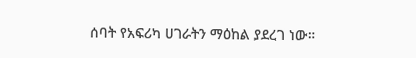ሰባት የአፍሪካ ሀገራትን ማዕከል ያደረገ ነው።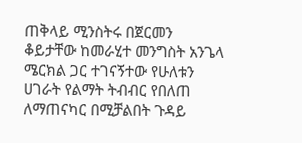ጠቅላይ ሚንስትሩ በጀርመን ቆይታቸው ከመራሂተ መንግስት አንጌላ ሜርክል ጋር ተገናኝተው የሁለቱን ሀገራት የልማት ትብብር የበለጠ ለማጠናካር በሚቻልበት ጉዳይ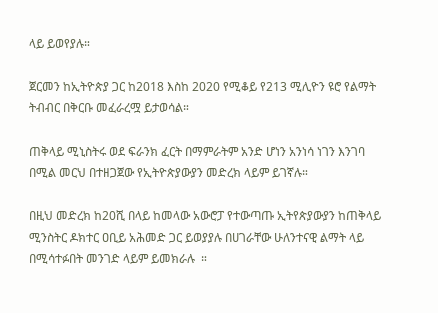ላይ ይወየያሉ።

ጀርመን ከኢትዮጵያ ጋር ከ2018 እስከ 2020 የሚቆይ የ213 ሚሊዮን ዩሮ የልማት ትብብር በቅርቡ መፈራረሟ ይታወሳል።

ጠቅላይ ሚኒስትሩ ወደ ፍራንክ ፈርት በማምራትም አንድ ሆነን አንነሳ ነገን እንገባ በሚል መርህ በተዘጋጀው የኢትዮጵያውያን መድረክ ላይም ይገኛሉ።

በዚህ መድረክ ከ20ሺ በላይ ከመላው አውሮፓ የተውጣጡ ኢትየጵያውያን ከጠቅላይ ሚንስትር ዶክተር ዐቢይ አሕመድ ጋር ይወያያሉ በሀገራቸው ሁለንተናዊ ልማት ላይ በሚሳተፉበት መንገድ ላይም ይመክራሉ  ።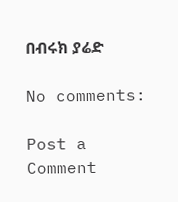በብሩክ ያሬድ

No comments:

Post a Comment